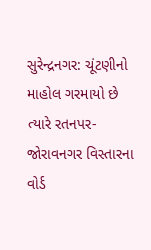સુરેન્દ્રનગર: ચૂંટણીનો માહોલ ગરમાયો છે ત્યારે રતનપર-જોરાવનગર વિસ્તારના વોર્ડ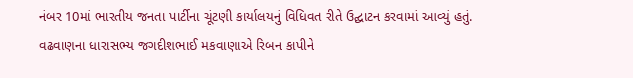નંબર 10માં ભારતીય જનતા પાર્ટીના ચૂંટણી કાર્યાલયનું વિધિવત રીતે ઉદ્ઘાટન કરવામાં આવ્યું હતું.
વઢવાણના ધારાસભ્ય જગદીશભાઈ મકવાણાએ રિબન કાપીને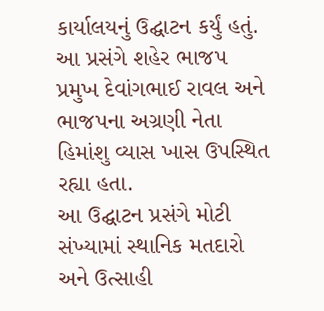કાર્યાલયનું ઉદ્ઘાટન કર્યું હતું. આ પ્રસંગે શહેર ભાજપ પ્રમુખ દેવાંગભાઈ રાવલ અને ભાજપના અગ્રણી નેતા હિમાંશુ વ્યાસ ખાસ ઉપસ્થિત રહ્યા હતા.
આ ઉદ્ઘાટન પ્રસંગે મોટી સંખ્યામાં સ્થાનિક મતદારો અને ઉત્સાહી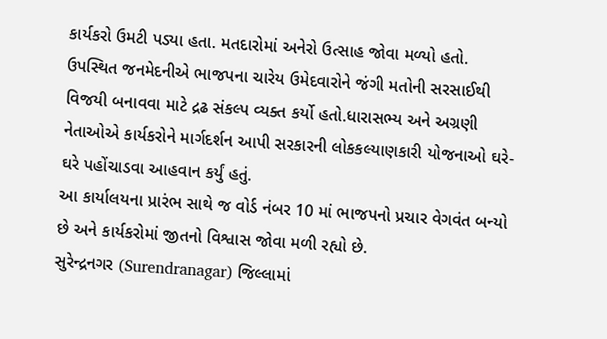કાર્યકરો ઉમટી પડ્યા હતા. મતદારોમાં અનેરો ઉત્સાહ જોવા મળ્યો હતો.
ઉપસ્થિત જનમેદનીએ ભાજપના ચારેય ઉમેદવારોને જંગી મતોની સરસાઈથી વિજયી બનાવવા માટે દ્રઢ સંકલ્પ વ્યક્ત કર્યો હતો.ધારાસભ્ય અને અગ્રણી નેતાઓએ કાર્યકરોને માર્ગદર્શન આપી સરકારની લોકકલ્યાણકારી યોજનાઓ ઘરે-ઘરે પહોંચાડવા આહવાન કર્યું હતું.
આ કાર્યાલયના પ્રારંભ સાથે જ વોર્ડ નંબર 10 માં ભાજપનો પ્રચાર વેગવંત બન્યો છે અને કાર્યકરોમાં જીતનો વિશ્વાસ જોવા મળી રહ્યો છે.
સુરેન્દ્રનગર (Surendranagar) જિલ્લામાં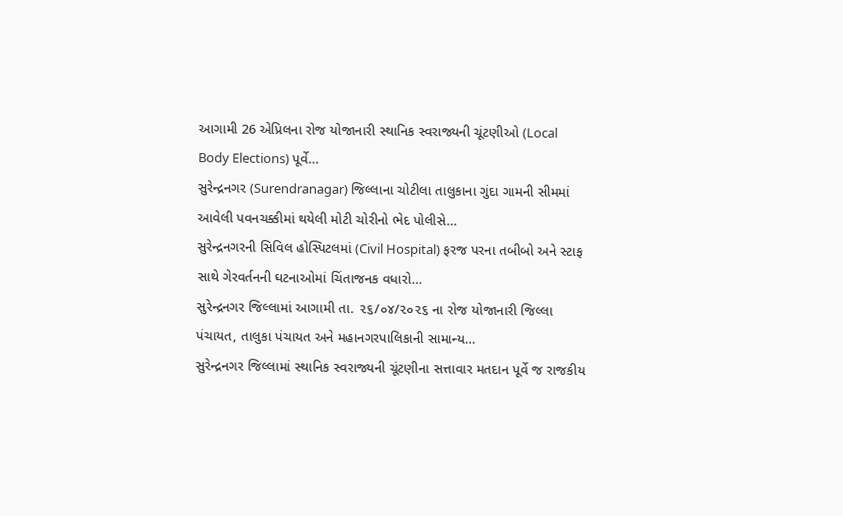આગામી 26 એપ્રિલના રોજ યોજાનારી સ્થાનિક સ્વરાજ્યની ચૂંટણીઓ (Local Body Elections) પૂર્વે…
સુરેન્દ્રનગર (Surendranagar) જિલ્લાના ચોટીલા તાલુકાના ગુંદા ગામની સીમમાં આવેલી પવનચક્કીમાં થયેલી મોટી ચોરીનો ભેદ પોલીસે…
સુરેન્દ્રનગરની સિવિલ હોસ્પિટલમાં (Civil Hospital) ફરજ પરના તબીબો અને સ્ટાફ સાથે ગેરવર્તનની ઘટનાઓમાં ચિંતાજનક વધારો…
સુરેન્દ્રનગર જિલ્લામાં આગામી તા. ૨૬/૦૪/૨૦૨૬ ના રોજ યોજાનારી જિલ્લા પંચાયત, તાલુકા પંચાયત અને મહાનગરપાલિકાની સામાન્ય…
સુરેન્દ્રનગર જિલ્લામાં સ્થાનિક સ્વરાજ્યની ચૂંટણીના સત્તાવાર મતદાન પૂર્વે જ રાજકીય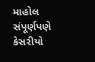માહોલ સંપૂર્ણપણે કેસરીયો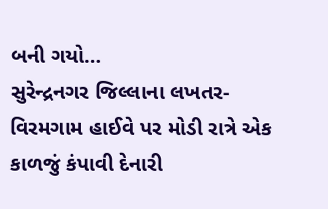બની ગયો…
સુરેન્દ્રનગર જિલ્લાના લખતર-વિરમગામ હાઈવે પર મોડી રાત્રે એક કાળજું કંપાવી દેનારી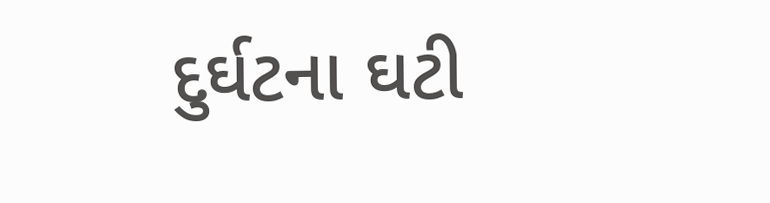દુર્ઘટના ઘટી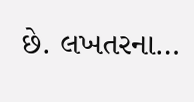છે. લખતરના…